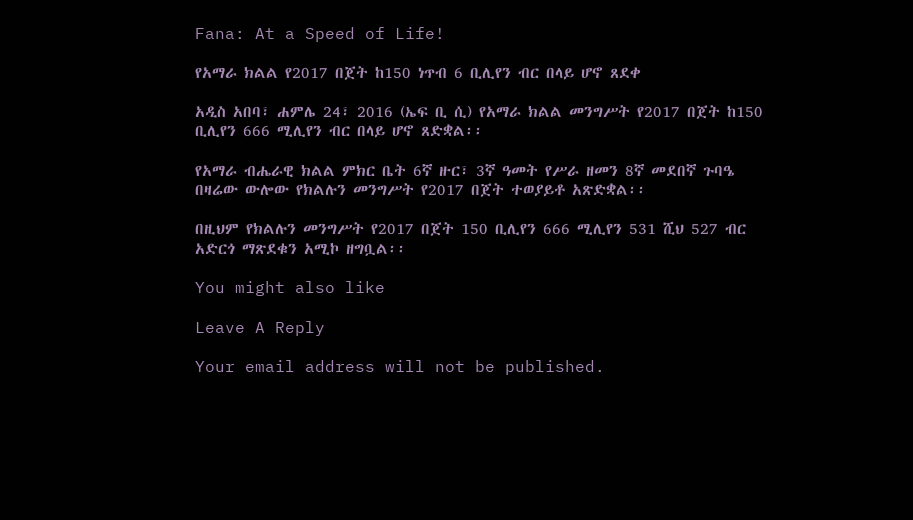Fana: At a Speed of Life!

የአማራ ክልል የ2017 በጀት ከ150 ነጥብ 6 ቢሊየን ብር በላይ ሆኖ ጸደቀ

አዲስ አበባ፣ ሐምሌ 24፣ 2016 (ኤፍ ቢ ሲ) የአማራ ክልል መንግሥት የ2017 በጀት ከ150 ቢሊየን 666 ሚሊየን ብር በላይ ሆኖ ጸድቋል፡፡

የአማራ ብሔራዊ ክልል ምክር ቤት 6ኛ ዙር፣ 3ኛ ዓመት የሥራ ዘመን 8ኛ መደበኛ ጉባዔ በዛሬው ውሎው የክልሉን መንግሥት የ2017 በጀት ተወያይቶ አጽድቋል፡፡

በዚህም የክልሉን መንግሥት የ2017 በጀት 150 ቢሊየን 666 ሚሊየን 531 ሺህ 527 ብር አድርጎ ማጽደቁን አሚኮ ዘግቧል፡፡

You might also like

Leave A Reply

Your email address will not be published.